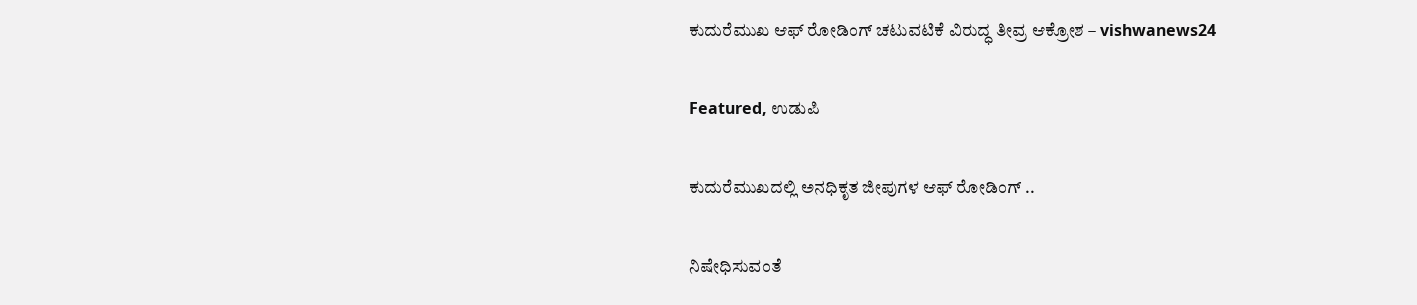ಕುದುರೆಮುಖ ಆಫ್ ರೋಡಿಂಗ್ ಚಟುವಟಿಕೆ ವಿರುದ್ಧ ತೀವ್ರ ಆಕ್ರೋಶ – vishwanews24

Featured, ಉಡುಪಿ

ಕುದುರೆಮುಖದಲ್ಲಿ ಅನಧಿಕೃತ ಜೀಪುಗಳ ಆಫ್ ರೋಡಿಂಗ್ ..

ನಿಷೇಧಿಸುವಂತೆ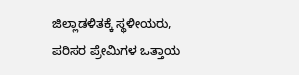ಜಿಲ್ಲಾಡಳಿತಕ್ಕೆ ಸ್ಥಳೀಯರು, ಪರಿಸರ ಪ್ರೇಮಿಗಳ ಒತ್ತಾಯ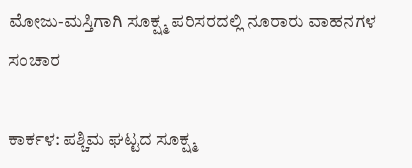ಮೋಜು-ಮಸ್ತಿಗಾಗಿ ಸೂಕ್ಷ್ಮ ಪರಿಸರದಲ್ಲಿ ನೂರಾರು ವಾಹನಗಳ ಸಂಚಾರ

ಕಾರ್ಕಳ: ಪಶ್ಚಿಮ ಘಟ್ಟದ ಸೂಕ್ಷ್ಮ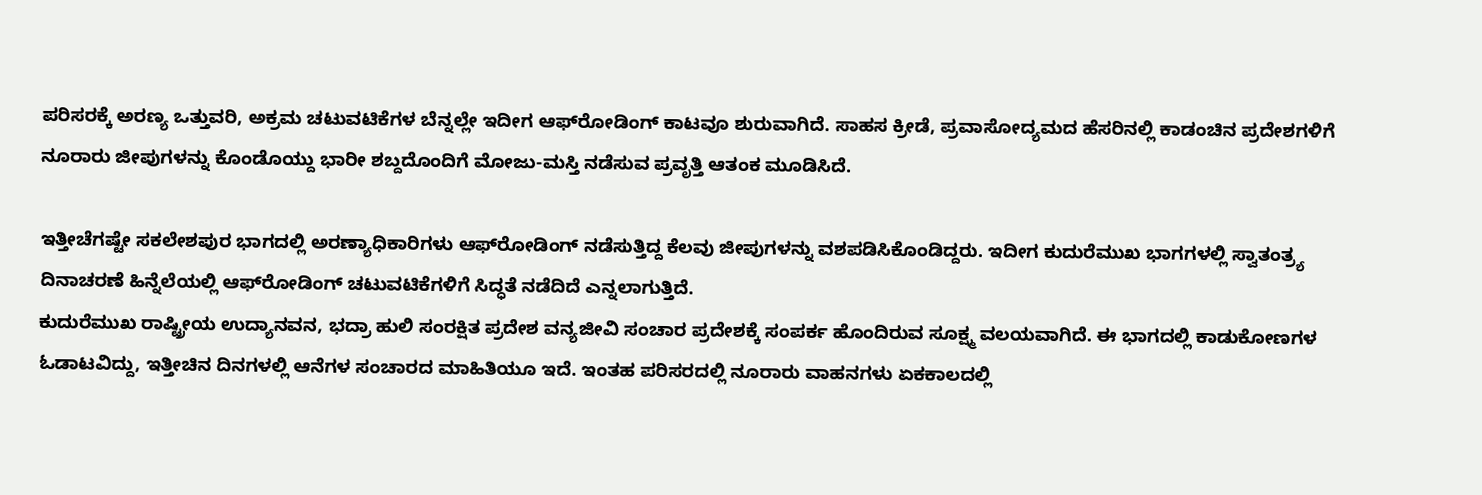ಪರಿಸರಕ್ಕೆ ಅರಣ್ಯ ಒತ್ತುವರಿ, ಅಕ್ರಮ ಚಟುವಟಿಕೆಗಳ ಬೆನ್ನಲ್ಲೇ ಇದೀಗ ಆಫ್‌ರೋಡಿಂಗ್ ಕಾಟವೂ ಶುರುವಾಗಿದೆ. ಸಾಹಸ ಕ್ರೀಡೆ, ಪ್ರವಾಸೋದ್ಯಮದ ಹೆಸರಿನಲ್ಲಿ ಕಾಡಂಚಿನ ಪ್ರದೇಶಗಳಿಗೆ ನೂರಾರು ಜೀಪುಗಳನ್ನು ಕೊಂಡೊಯ್ದು ಭಾರೀ ಶಬ್ದದೊಂದಿಗೆ ಮೋಜು-ಮಸ್ತಿ ನಡೆಸುವ ಪ್ರವೃತ್ತಿ ಆತಂಕ ಮೂಡಿಸಿದೆ.

ಇತ್ತೀಚೆಗಷ್ಟೇ ಸಕಲೇಶಪುರ ಭಾಗದಲ್ಲಿ ಅರಣ್ಯಾಧಿಕಾರಿಗಳು ಆಫ್‌ರೋಡಿಂಗ್ ನಡೆಸುತ್ತಿದ್ದ ಕೆಲವು ಜೀಪುಗಳನ್ನು ವಶಪಡಿಸಿಕೊಂಡಿದ್ದರು. ಇದೀಗ ಕುದುರೆಮುಖ ಭಾಗಗಳಲ್ಲಿ ಸ್ವಾತಂತ್ರ್ಯ ದಿನಾಚರಣೆ ಹಿನ್ನೆಲೆಯಲ್ಲಿ ಆಫ್‌ರೋಡಿಂಗ್ ಚಟುವಟಿಕೆಗಳಿಗೆ ಸಿದ್ಧತೆ ನಡೆದಿದೆ ಎನ್ನಲಾಗುತ್ತಿದೆ.
ಕುದುರೆಮುಖ ರಾಷ್ಟ್ರೀಯ ಉದ್ಯಾನವನ, ಭದ್ರಾ ಹುಲಿ ಸಂರಕ್ಷಿತ ಪ್ರದೇಶ ವನ್ಯಜೀವಿ ಸಂಚಾರ ಪ್ರದೇಶಕ್ಕೆ ಸಂಪರ್ಕ ಹೊಂದಿರುವ ಸೂಕ್ಷ್ಮ ವಲಯವಾಗಿದೆ. ಈ ಭಾಗದಲ್ಲಿ ಕಾಡುಕೋಣಗಳ ಓಡಾಟವಿದ್ದು, ಇತ್ತೀಚಿನ ದಿನಗಳಲ್ಲಿ ಆನೆಗಳ ಸಂಚಾರದ ಮಾಹಿತಿಯೂ ಇದೆ. ಇಂತಹ ಪರಿಸರದಲ್ಲಿ ನೂರಾರು ವಾಹನಗಳು ಏಕಕಾಲದಲ್ಲಿ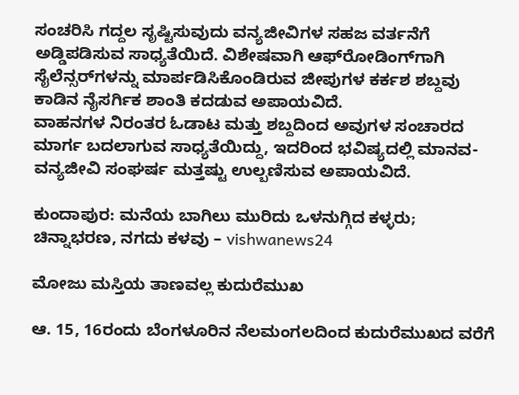ಸಂಚರಿಸಿ ಗದ್ದಲ ಸೃಷ್ಟಿಸುವುದು ವನ್ಯಜೀವಿಗಳ ಸಹಜ ವರ್ತನೆಗೆ ಅಡ್ಡಿಪಡಿಸುವ ಸಾಧ್ಯತೆಯಿದೆ. ವಿಶೇಷವಾಗಿ ಆಫ್‌ರೋಡಿಂಗ್‌ಗಾಗಿ ಸೈಲೆನ್ಸರ್‌ಗಳನ್ನು ಮಾರ್ಪಡಿಸಿಕೊಂಡಿರುವ ಜೀಪುಗಳ ಕರ್ಕಶ ಶಬ್ದವು ಕಾಡಿನ ನೈಸರ್ಗಿಕ ಶಾಂತಿ ಕದಡುವ ಅಪಾಯವಿದೆ.
ವಾಹನಗಳ ನಿರಂತರ ಓಡಾಟ ಮತ್ತು ಶಬ್ದದಿಂದ ಅವುಗಳ ಸಂಚಾರದ ಮಾರ್ಗ ಬದಲಾಗುವ ಸಾಧ್ಯತೆಯಿದ್ದು, ಇದರಿಂದ ಭವಿಷ್ಯದಲ್ಲಿ ಮಾನವ- ವನ್ಯಜೀವಿ ಸಂಘರ್ಷ ಮತ್ತಷ್ಟು ಉಲ್ಬಣಿಸುವ ಅಪಾಯವಿದೆ.

ಕುಂದಾಪುರ: ಮನೆಯ ಬಾಗಿಲು ಮುರಿದು ಒಳನುಗ್ಗಿದ ಕಳ್ಳರು; ಚಿನ್ನಾಭರಣ, ನಗದು ಕಳವು – vishwanews24

ಮೋಜು ಮಸ್ತಿಯ ತಾಣವಲ್ಲ ಕುದುರೆಮುಖ

ಆ. 15, 16ರಂದು ಬೆಂಗಳೂರಿನ ನೆಲಮಂಗಲದಿಂದ ಕುದುರೆಮುಖದ ವರೆಗೆ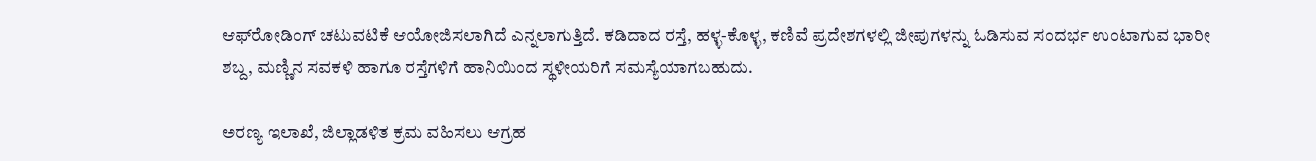ಆಫ್‌ರೋಡಿಂಗ್ ಚಟುವಟಿಕೆ ಆಯೋಜಿಸಲಾಗಿದೆ ಎನ್ನಲಾಗುತ್ತಿದೆ. ಕಡಿದಾದ ರಸ್ತೆ, ಹಳ್ಳ-ಕೊಳ್ಳ, ಕಣಿವೆ ಪ್ರದೇಶಗಳಲ್ಲಿ ಜೀಪುಗಳನ್ನು ಓಡಿಸುವ ಸಂದರ್ಭ ಉಂಟಾಗುವ ಭಾರೀ ಶಬ್ದ, ಮಣ್ಣಿನ ಸವಕಳಿ ಹಾಗೂ ರಸ್ತೆಗಳಿಗೆ ಹಾನಿಯಿಂದ ಸ್ಥಳೀಯರಿಗೆ ಸಮಸ್ಯೆಯಾಗಬಹುದು.

ಅರಣ್ಯ ಇಲಾಖೆ, ಜಿಲ್ಲಾಡಳಿತ ಕ್ರಮ ವಹಿಸಲು ಆಗ್ರಹ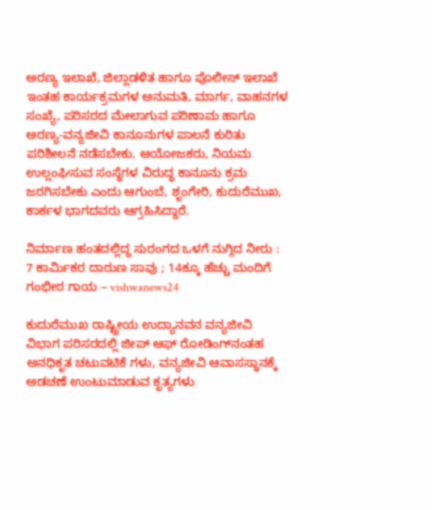ಅರಣ್ಯ ಇಲಾಖೆ, ಜಿಲ್ಲಾಡಳಿತ ಹಾಗೂ ಪೊಲೀಸ್ ಇಲಾಖೆ ಇಂತಹ ಕಾರ್ಯಕ್ರಮಗಳ ಅನುಮತಿ, ಮಾರ್ಗ, ವಾಹನಗಳ ಸಂಖ್ಯೆ, ಪರಿಸರದ ಮೇಲಾಗುವ ಪರಿಣಾಮ ಹಾಗೂ ಅರಣ್ಯ-ವನ್ಯಜೀವಿ ಕಾನೂನುಗಳ ಪಾಲನೆ ಕುರಿತು ಪರಿಶೀಲನೆ ನಡೆಸಬೇಕು. ಆಯೋಜಕರು, ನಿಯಮ ಉಲ್ಲಂಘಿಸುವ ಸಂಸ್ಥೆಗಳ ವಿರುದ್ಧ ಕಾನೂನು ಕ್ರಮ ಜರಗಿಸಬೇಕು ಎಂದು ಆಗುಂಬೆ, ಶೃಂಗೇರಿ, ಕುದುರೆಮುಖ, ಕಾರ್ಕಳ ಭಾಗದವರು ಆಗ್ರಹಿಸಿದ್ದಾರೆ.

ನಿರ್ಮಾಣ ಹಂತದಲ್ಲಿದ್ದ ಸುರಂಗದ ಒಳಗೆ ನುಗ್ಗಿದ ನೀರು : 7 ಕಾರ್ಮಿಕರ ದಾರುಣ ಸಾವು ; 14ಕ್ಕೂ ಹೆಚ್ಚು ಮಂದಿಗೆ ಗಂಭೀರ ಗಾಯ – vishwanews24

ಕುದುರೆಮುಖ ರಾಷ್ಟ್ರೀಯ ಉದ್ಯಾನವನ ವನ್ಯಜೀವಿ ವಿಭಾಗ ಪರಿಸರದಲ್ಲಿ ಜೀಪ್ ಆಫ್ ರೋಡಿಂಗ್‌ನಂತಹ ಅನಧಿಕೃತ ಚಟುವಟಿಕೆ ಗಳು, ವನ್ಯಜೀವಿ ಆವಾಸಸ್ಥಾನಕ್ಕೆ ಅಡಚಣೆ ಉಂಟುಮಾಡುವ ಕೃತ್ಯಗಳು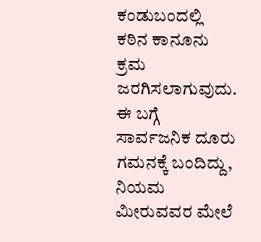ಕಂಡುಬಂದಲ್ಲಿ ಕಠಿನ ಕಾನೂನು ಕ್ರಮ ಜರಗಿಸಲಾಗುವುದು. ಈ ಬಗ್ಗೆ ಸಾರ್ವಜನಿಕ ದೂರು ಗಮನಕ್ಕೆ ಬಂದಿದ್ದು, ನಿಯಮ ಮೀರುವವರ ಮೇಲೆ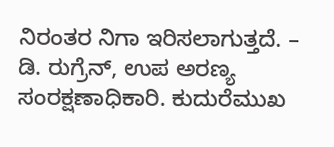ನಿರಂತರ ನಿಗಾ ಇರಿಸಲಾಗುತ್ತದೆ. – ಡಿ. ರುಗ್ರೆನ್, ಉಪ ಅರಣ್ಯ ಸಂರಕ್ಷಣಾಧಿಕಾರಿ. ಕುದುರೆಮುಖ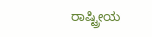ರಾಷ್ಟ್ರೀಯ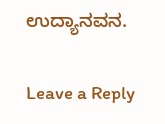ಉದ್ಯಾನವನ.

Leave a Reply